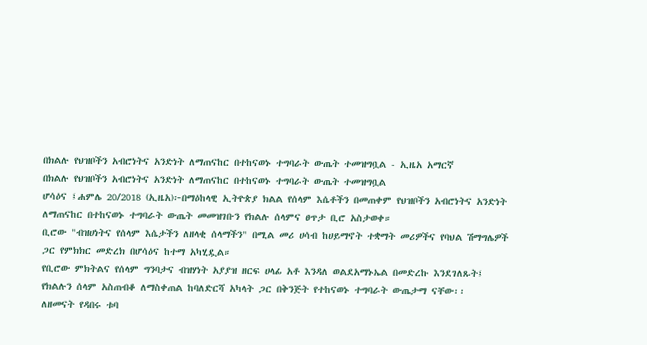በክልሉ የህዝቦችን አብሮነትና አንድነት ለማጠናከር በተከናወኑ ተግባራት ውጤት ተመዝግቧል - ኢዜአ አማርኛ
በክልሉ የህዝቦችን አብሮነትና አንድነት ለማጠናከር በተከናወኑ ተግባራት ውጤት ተመዝግቧል
ሆሳዕና ፤ሐምሌ 20/2018 (ኢዜአ)፦በማዕከላዊ ኢትዮጵያ ክልል የሰላም እሴቶችን በመጠቀም የህዝቦችን አብሮነትና አንድነት ለማጠናከር በተከናወኑ ተግባራት ውጤት መመዝገቡን የክልሉ ሰላምና ፀጥታ ቢሮ አስታወቀ።
ቢሮው "ብዝሀነትና የሰላም እሴታችን ለዘላቂ ሰላማችን" በሚል መሪ ሀሳብ ከሀይማኖት ተቋማት መሪዎችና የባህል ሽማግሌዎች ጋር የምክክር መድረክ በሆሳዕና ከተማ አካሂዷል።
የቢሮው ምክትልና የሰላም ግንባታና ብዝሃነት አያያዝ ዘርፍ ሀላፊ አቶ እንዳለ ወልደአማኑኤል በመድረኩ እንደገለጹት፤ የክልሉን ሰላም አስጠብቆ ለማስቀጠል ከባለድርሻ አካላት ጋር በቅንጅት የተከናወኑ ተግባራት ውጤታማ ናቸው፡፡
ለዘመናት የዳበሩ ቱባ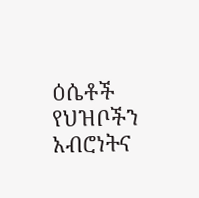ዕሴቶች የህዝቦችን አብሮነትና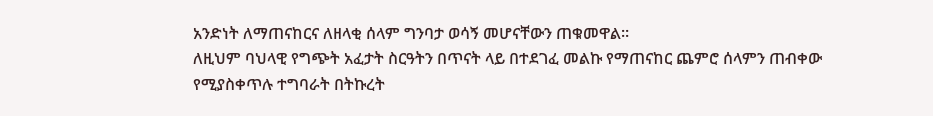አንድነት ለማጠናከርና ለዘላቂ ሰላም ግንባታ ወሳኝ መሆናቸውን ጠቁመዋል።
ለዚህም ባህላዊ የግጭት አፈታት ስርዓትን በጥናት ላይ በተደገፈ መልኩ የማጠናከር ጨምሮ ሰላምን ጠብቀው የሚያስቀጥሉ ተግባራት በትኩረት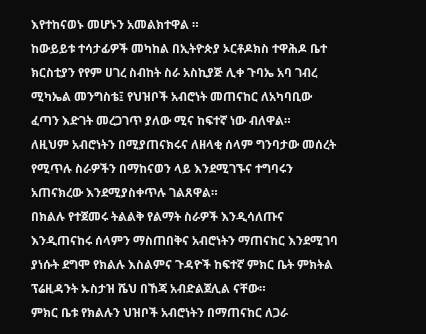እየተከናወኑ መሆኑን አመልክተዋል ።
ከውይይቱ ተሳታፊዎች መካከል በኢትዮጵያ ኦርቶዶክስ ተዋሕዶ ቤተ ክርስቲያን የየም ሀገረ ስብከት ስራ አስኪያጅ ሊቀ ጉባኤ አባ ገብረ ሚካኤል መንግስቴ፤ የህዝቦች አብሮነት መጠናከር ለአካባቢው ፈጣን እድገት መረጋገጥ ያለው ሚና ከፍተኛ ነው ብለዋል።
ለዚህም አብሮነትን በሚያጠናክሩና ለዘላቂ ሰላም ግንባታው መሰረት የሚጥሉ ስራዎችን በማከናወን ላይ እንደሚገኙና ተግባሩን አጠናክረው እንደሚያስቀጥሉ ገልጸዋል።
በክልሉ የተጀመሩ ትልልቅ የልማት ስራዎች እንዲሳለጡና እንዲጠናከሩ ሰላምን ማስጠበቅና አብሮነትን ማጠናከር እንደሚገባ ያነሱት ደግሞ የክልሉ እስልምና ጉዳዮች ከፍተኛ ምክር ቤት ምክትል ፕሬዚዳንት ኡስታዝ ሼህ በኸጃ አብድልጀሊል ናቸው።
ምክር ቤቱ የክልሉን ህዝቦች አብሮነትን በማጠናከር ለጋራ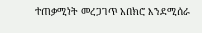ተጠቃሚነት መረጋገጥ አበክሮ እንደሚሰራ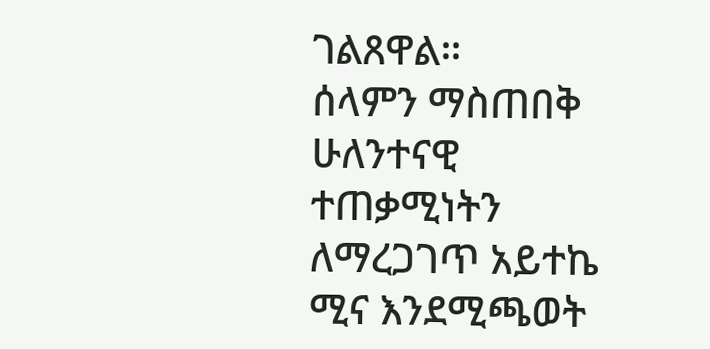ገልጸዋል።
ሰላምን ማስጠበቅ ሁለንተናዊ ተጠቃሚነትን ለማረጋገጥ አይተኬ ሚና እንደሚጫወት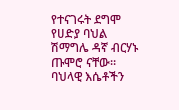የተናገሩት ደግሞ የሀድያ ባህል ሽማግሌ ዳኛ ብርሃኑ ጡሞሮ ናቸው።
ባህላዊ እሴቶችን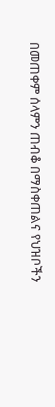በመጠቀም ሰላምን ጠብቆ በማስቀጠልና የህዝቦችን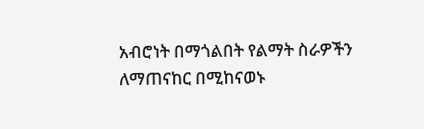አብሮነት በማጎልበት የልማት ስራዎችን ለማጠናከር በሚከናወኑ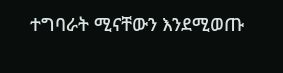ተግባራት ሚናቸውን እንደሚወጡ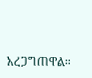አረጋግጠዋል።